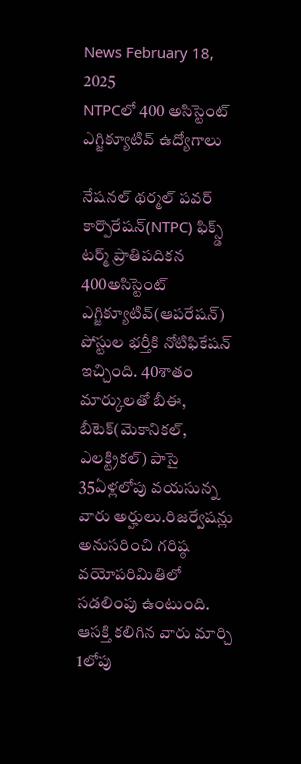News February 18, 2025
NTPCలో 400 అసిస్టెంట్ ఎగ్జిక్యూటివ్ ఉద్యోగాలు

నేషనల్ థర్మల్ పవర్ కార్పొరేషన్(NTPC) ఫిక్స్డ్ టర్మ్ ప్రాతిపదికన 400అసిస్టెంట్ ఎగ్జిక్యూటివ్(ఆపరేషన్) పోస్టుల భర్తీకి నోటిఫికేషన్ ఇచ్చింది. 40శాతం మార్కులతో బీఈ, బీటెక్(మెకానికల్, ఎలక్ట్రికల్) పాసై 35ఏళ్లలోపు వయసున్న వారు అర్హులు.రిజర్వేషన్లు అనుసరించి గరిష్ఠ వయోపరిమితిలో సడలింపు ఉంటుంది. ఆసక్తి కలిగిన వారు మార్చి 1లోపు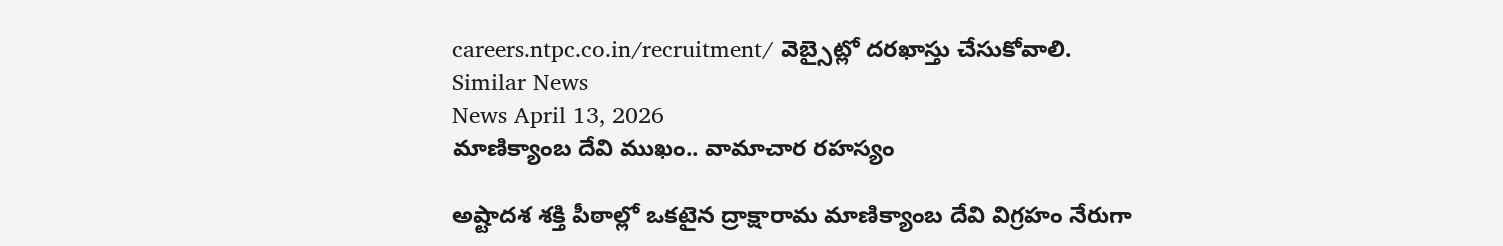careers.ntpc.co.in/recruitment/ వెబ్సైట్లో దరఖాస్తు చేసుకోవాలి.
Similar News
News April 13, 2026
మాణిక్యాంబ దేవి ముఖం.. వామాచార రహస్యం

అష్టాదశ శక్తి పీఠాల్లో ఒకటైన ద్రాక్షారామ మాణిక్యాంబ దేవి విగ్రహం నేరుగా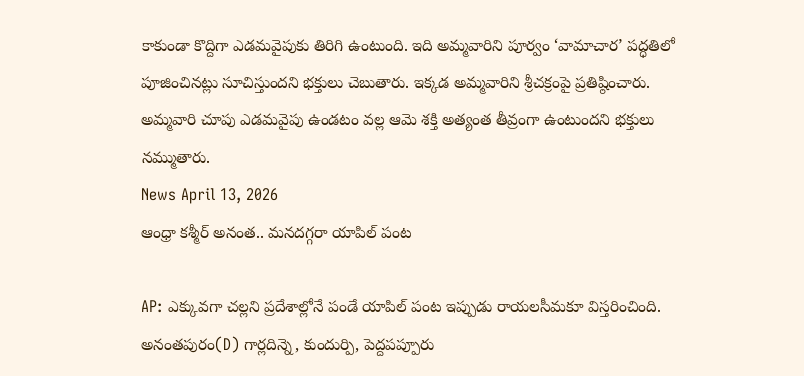కాకుండా కొద్దిగా ఎడమవైపుకు తిరిగి ఉంటుంది. ఇది అమ్మవారిని పూర్వం ‘వామాచార’ పద్ధతిలో పూజించినట్లు సూచిస్తుందని భక్తులు చెబుతారు. ఇక్కడ అమ్మవారిని శ్రీచక్రంపై ప్రతిష్ఠించారు. అమ్మవారి చూపు ఎడమవైపు ఉండటం వల్ల ఆమె శక్తి అత్యంత తీవ్రంగా ఉంటుందని భక్తులు నమ్ముతారు.
News April 13, 2026
ఆంధ్రా కశ్మీర్ అనంత.. మనదగ్గరా యాపిల్ పంట

AP: ఎక్కువగా చల్లని ప్రదేశాల్లోనే పండే యాపిల్ పంట ఇప్పుడు రాయలసీమకూ విస్తరించింది. అనంతపురం(D) గార్లదిన్నె, కుందుర్పి, పెద్దపప్పూరు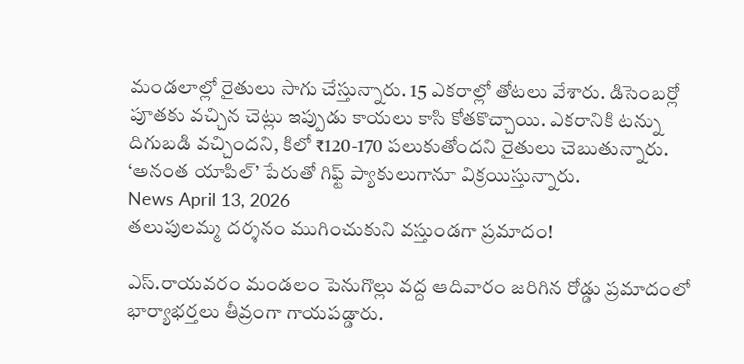మండలాల్లో రైతులు సాగు చేస్తున్నారు. 15 ఎకరాల్లో తోటలు వేశారు. డిసెంబర్లో పూతకు వచ్చిన చెట్లు ఇప్పుడు కాయలు కాసి కోతకొచ్చాయి. ఎకరానికి టన్ను దిగుబడి వచ్చిందని, కిలో ₹120-170 పలుకుతోందని రైతులు చెబుతున్నారు. ‘అనంత యాపిల్’ పేరుతో గిఫ్ట్ ప్యాకులుగానూ విక్రయిస్తున్నారు.
News April 13, 2026
తలుపులమ్మ దర్శనం ముగించుకుని వస్తుండగా ప్రమాదం!

ఎస్.రాయవరం మండలం పెనుగొల్లు వద్ద ఆదివారం జరిగిన రోడ్డు ప్రమాదంలో భార్యాభర్తలు తీవ్రంగా గాయపడ్డారు.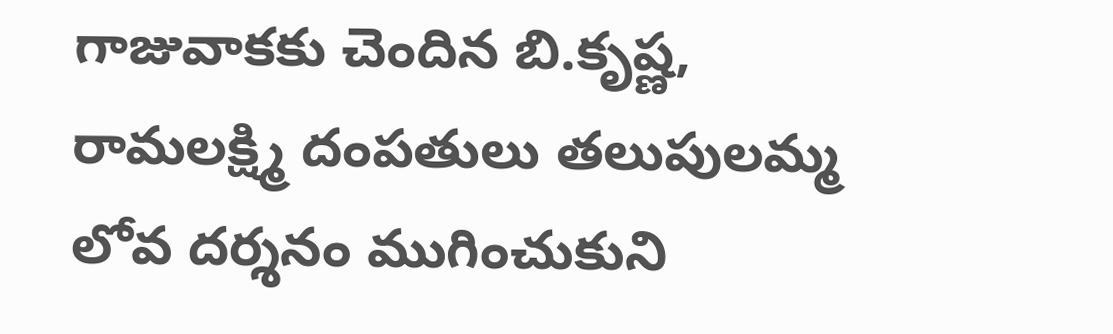గాజువాకకు చెందిన బి.కృష్ణ, రామలక్ష్మి దంపతులు తలుపులమ్మ లోవ దర్శనం ముగించుకుని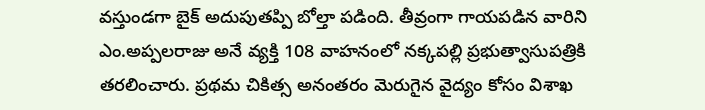వస్తుండగా బైక్ అదుపుతప్పి బోల్తా పడింది. తీవ్రంగా గాయపడిన వారిని ఎం.అప్పలరాజు అనే వ్యక్తి 108 వాహనంలో నక్కపల్లి ప్రభుత్వాసుపత్రికి తరలించారు. ప్రథమ చికిత్స అనంతరం మెరుగైన వైద్యం కోసం విశాఖ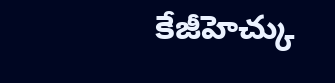కేజీహెచ్కు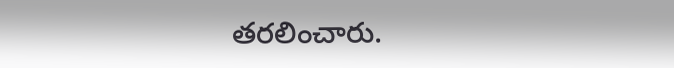తరలించారు.